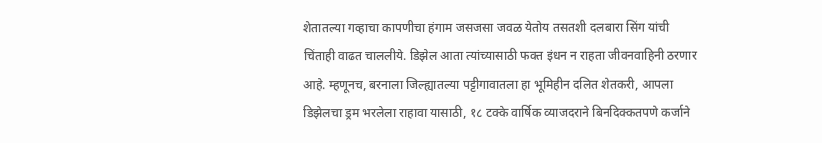शेतातल्या गव्हाचा कापणीचा हंगाम जसजसा जवळ येतोय तसतशी दलबारा सिंग यांची चिंताही वाढत चाललीये. डिझेल आता त्यांच्यासाठी फक्त इंधन न राहता जीवनवाहिनी ठरणार आहे. म्हणूनच, बरनाला जिल्ह्यातल्या पट्टीगावातला हा भूमिहीन दलित शेतकरी, आपला डिझेलचा ड्रम भरलेला राहावा यासाठी, १८ टक्के वार्षिक व्याजदराने बिनदिक्कतपणे कर्जाने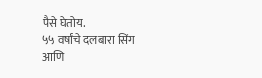पैसे घेतोय.
५५ वर्षांचे दलबारा सिंग आणि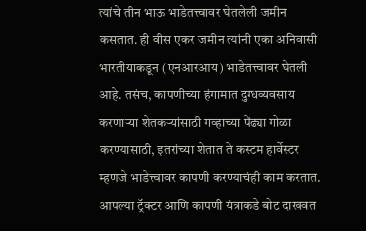त्यांचे तीन भाऊ भाडेतत्त्वावर घेतलेली जमीन कसतात. ही वीस एकर जमीन त्यांनी एका अनिवासी भारतीयाकडून (एनआरआय) भाडेतत्त्वावर घेतली आहे. तसंच, कापणीच्या हंगामात दुग्धव्यवसाय करणाऱ्या शेतकऱ्यांसाठी गव्हाच्या पेंढ्या गोळा करण्यासाठी, इतरांच्या शेतात ते कस्टम हार्वेस्टर म्हणजे भाडेत्त्वावर कापणी करण्याचंही काम करतात. आपल्या ट्रॅक्टर आणि कापणी यंत्राकडे बोट दाखवत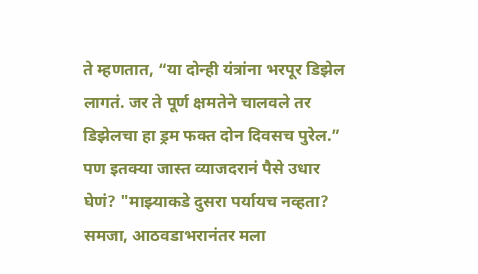ते म्हणतात, “या दोन्ही यंत्रांना भरपूर डिझेल लागतं. जर ते पूर्ण क्षमतेने चालवले तर डिझेलचा हा ड्रम फक्त दोन दिवसच पुरेल.”
पण इतक्या जास्त व्याजदरानं पैसे उधार घेणं? "माझ्याकडे दुसरा पर्यायच नव्हता? समजा, आठवडाभरानंतर मला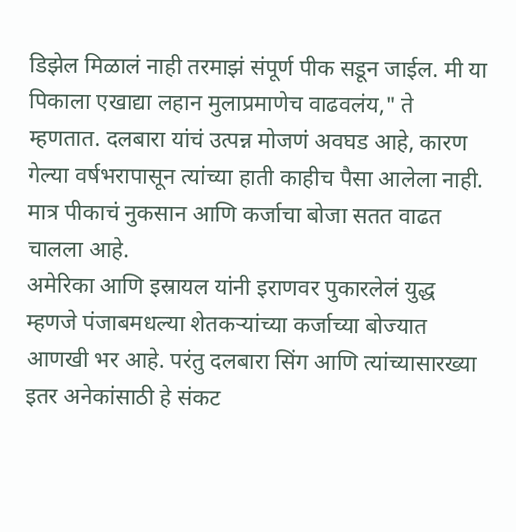डिझेल मिळालं नाही तरमाझं संपूर्ण पीक सडून जाईल. मी या पिकाला एखाद्या लहान मुलाप्रमाणेच वाढवलंय," ते म्हणतात. दलबारा यांचं उत्पन्न मोजणं अवघड आहे, कारण गेल्या वर्षभरापासून त्यांच्या हाती काहीच पैसा आलेला नाही. मात्र पीकाचं नुकसान आणि कर्जाचा बोजा सतत वाढत चालला आहे.
अमेरिका आणि इस्रायल यांनी इराणवर पुकारलेलं युद्ध म्हणजे पंजाबमधल्या शेतकऱ्यांच्या कर्जाच्या बोज्यात आणखी भर आहे. परंतु दलबारा सिंग आणि त्यांच्यासारख्या इतर अनेकांसाठी हे संकट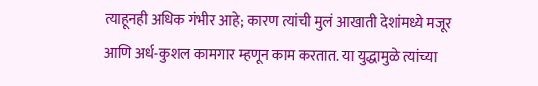त्याहूनही अधिक गंभीर आहे; कारण त्यांची मुलं आखाती देशांमध्ये मजूर आणि अर्ध-कुशल कामगार म्हणून काम करतात. या युद्धामुळे त्यांच्या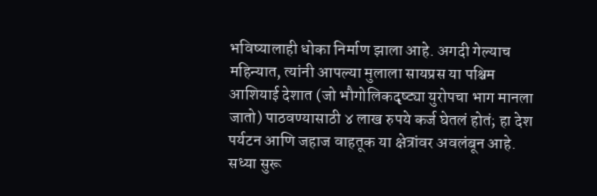भविष्यालाही धोका निर्माण झाला आहे. अगदी गेल्याच महिन्यात, त्यांनी आपल्या मुलाला सायप्रस या पश्चिम आशियाई देशात (जो भौगोलिकदृष्ट्या युरोपचा भाग मानला जातो) पाठवण्यासाठी ४ लाख रुपये कर्ज घेतलं होतं; हा देश पर्यटन आणि जहाज वाहतूक या क्षेत्रांवर अवलंबून आहे. सध्या सुरू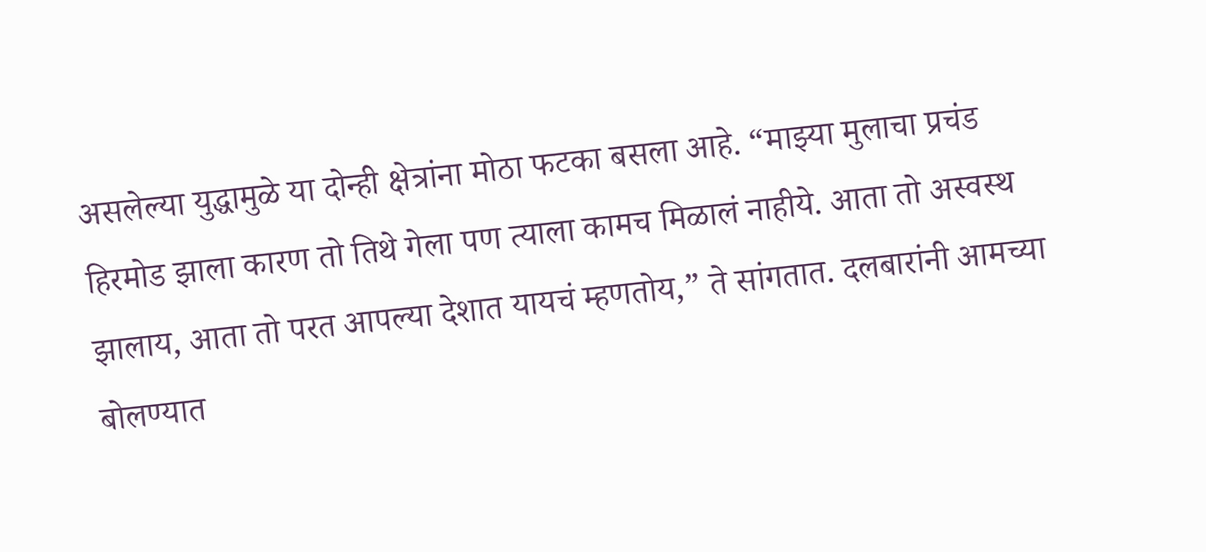असलेल्या युद्धामुळे या दोन्ही क्षेत्रांना मोठा फटका बसला आहे. “माझ्या मुलाचा प्रचंड हिरमोड झाला कारण तो तिथे गेला पण त्याला कामच मिळालं नाहीये. आता तो अस्वस्थ झालाय, आता तो परत आपल्या देशात यायचं म्हणतोय,” ते सांगतात. दलबारांनी आमच्या बोलण्यात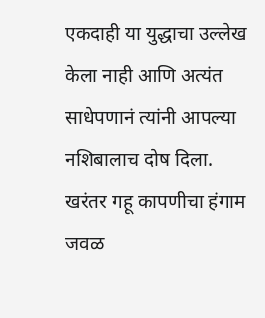एकदाही या युद्धाचा उल्लेख केला नाही आणि अत्यंत साधेपणानं त्यांनी आपल्या नशिबालाच दोष दिला.
खरंतर गहू कापणीचा हंगाम जवळ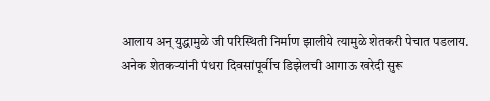आलाय अन् युद्धामुळे जी परिस्थिती निर्माण झालीये त्यामुळे शेतकरी पेचात पडलाय. अनेक शेतकऱ्यांनी पंधरा दिवसांपूर्वीच डिझेलची आगाऊ खरेदी सुरू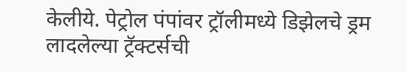केलीये. पेट्रोल पंपांवर ट्रॉलीमध्ये डिझेलचे ड्रम लादलेल्या ट्रॅक्टर्सची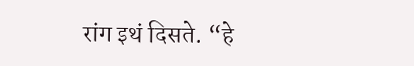रांग इथं दिसते. “हे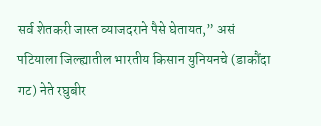सर्व शेतकरी जास्त व्याजदराने पैसे घेतायत,” असं पटियाला जिल्ह्यातील भारतीय किसान युनियनचे (डाकौंदा गट) नेते रघुबीर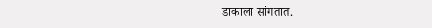डाकाला सांगतात.